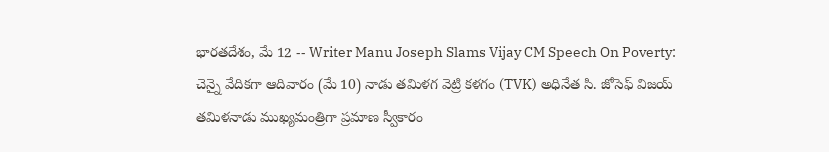భారతదేశం, మే 12 -- Writer Manu Joseph Slams Vijay CM Speech On Poverty: చెన్నై వేదికగా ఆదివారం (మే 10) నాడు తమిళగ వెట్రి కళగం (TVK) అధినేత సి. జోసెఫ్ విజయ్ తమిళనాడు ముఖ్యమంత్రిగా ప్రమాణ స్వీకారం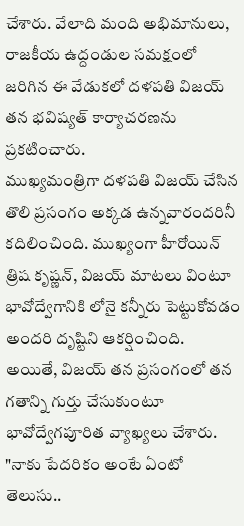చేశారు. వేలాది మంది అభిమానులు, రాజకీయ ఉద్దండుల సమక్షంలో జరిగిన ఈ వేడుకలో దళపతి విజయ్ తన భవిష్యత్ కార్యాచరణను ప్రకటించారు.
ముఖ్యమంత్రిగా దళపతి విజయ్ చేసిన తొలి ప్రసంగం అక్కడ ఉన్నవారందరినీ కదిలించింది. ముఖ్యంగా హీరోయిన్ త్రిష కృష్ణన్, విజయ్ మాటలు వింటూ భావోద్వేగానికి లోనై కన్నీరు పెట్టుకోవడం అందరి దృష్టిని ఆకర్షించింది.
అయితే, విజయ్ తన ప్రసంగంలో తన గతాన్ని గుర్తు చేసుకుంటూ భావోద్వేగపూరిత వ్యాఖ్యలు చేశారు. "నాకు పేదరికం అంటే ఏంటో తెలుసు..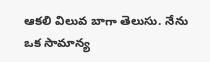ఆకలి విలువ బాగా తెలుసు. నేను ఒక సామాన్య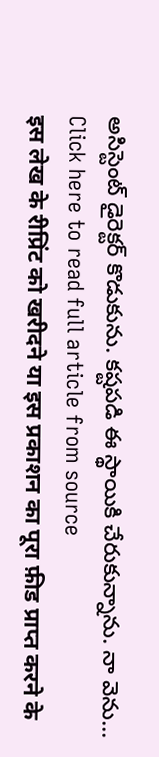అసిస్టెంట్ డైరెక్టర్ కొడుకును. కష్టపడి ఈ స్థాయికి చేరుకున్నాను. నా వెను...
Click here to read full article from source
इस लेख के रीप्रिंट को खरीदने या इस प्रकाशन का पूरा फ़ीड प्राप्त करने के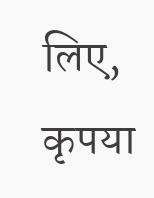लिए, कृपया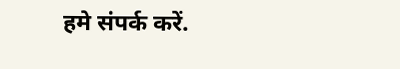हमे संपर्क करें.